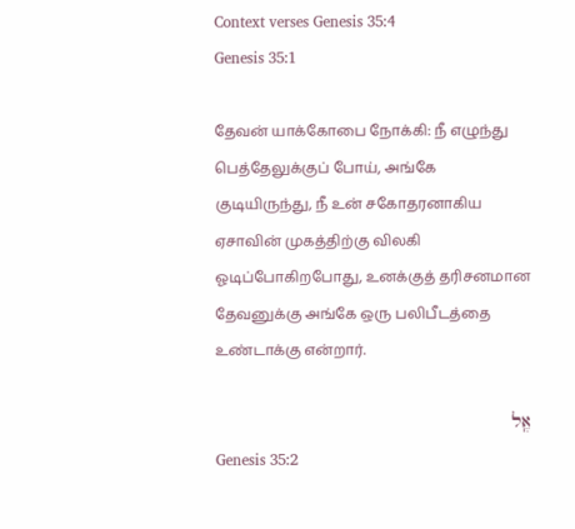Context verses Genesis 35:4
Genesis 35:1

தேவன் யாக்கோபை நோக்கி: நீ எழுந்து பெத்தேலுக்குப் போய், அங்கே குடியிருந்து, நீ உன் சகோதரனாகிய ஏசாவின் முகத்திற்கு விலகி ஓடிப்போகிறபோது, உனக்குத் தரிசனமான தேவனுக்கு அங்கே ஒரு பலிபீடத்தை உண்டாக்கு என்றார்.

אֶֽל
Genesis 35:2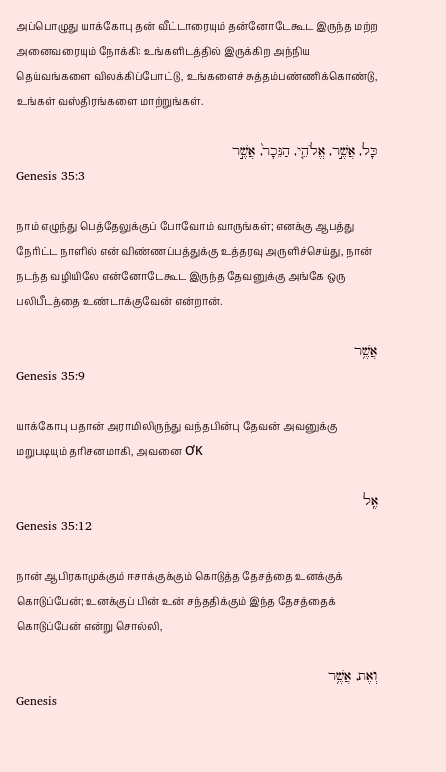அப்பொழுது யாக்கோபு தன் வீட்டாரையும் தன்னோடேகூட இருந்த மற்ற அனைவரையும் நோக்கி: உங்களிடத்தில் இருக்கிற அந்நிய தெய்வங்களை விலக்கிப்போட்டு, உங்களைச் சுத்தம்பண்ணிக்கொண்டு, உங்கள் வஸ்திரங்களை மாற்றுங்கள்.

כָּל, אֲשֶׁ֣ר, אֱלֹהֵ֤י, הַנֵּכָר֙, אֲשֶׁ֣ר
Genesis 35:3

நாம் எழுந்து பெத்தேலுக்குப் போவோம் வாருங்கள்; எனக்கு ஆபத்து நேரிட்ட நாளில் என் விண்ணப்பத்துக்கு உத்தரவு அருளிச்செய்து, நான் நடந்த வழியிலே என்னோடேகூட இருந்த தேவனுக்கு அங்கே ஒரு பலிபீடத்தை உண்டாக்குவேன் என்றான்.

אֲשֶׁ֥ר
Genesis 35:9

யாக்கோபு பதான் அராமிலிருந்து வந்தபின்பு தேவன் அவனுக்கு மறுபடியும் தரிசனமாகி, அவனை ƠΚ

אֶֽל
Genesis 35:12

நான் ஆபிரகாமுக்கும் ஈசாக்குக்கும் கொடுத்த தேசத்தை உனக்குக் கொடுப்பேன்; உனக்குப் பின் உன் சந்ததிக்கும் இந்த தேசத்தைக் கொடுப்பேன் என்று சொல்லி,

וְאֶת, אֲשֶׁ֥ר
Genesis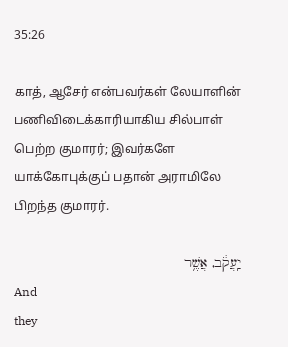35:26

காத், ஆசேர் என்பவர்கள் லேயாளின் பணிவிடைக்காரியாகிய சில்பாள் பெற்ற குமாரர்; இவர்களே யாக்கோபுக்குப் பதான் அராமிலே பிறந்த குமாரர்.

יַֽעֲקֹ֔ב, אֲשֶׁ֥ר
And
they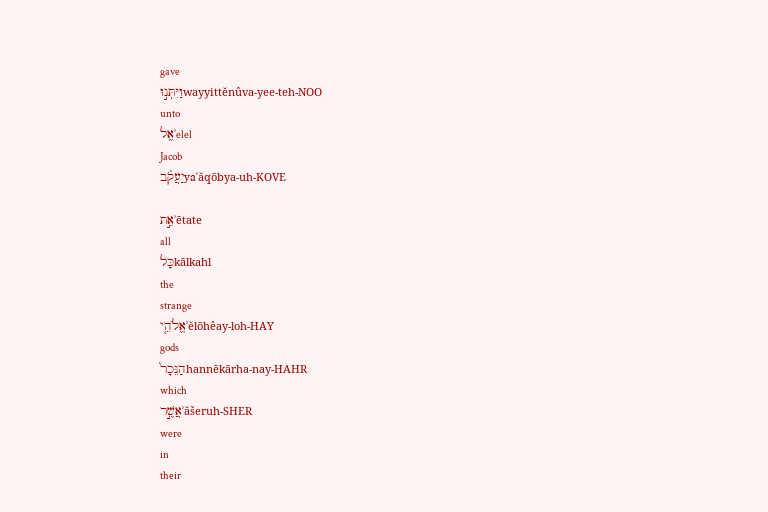gave
וַיִּתְּנ֣וּwayyittĕnûva-yee-teh-NOO
unto
אֶֽלʾelel
Jacob
יַעֲקֹ֗בyaʿăqōbya-uh-KOVE

אֵ֣תʾētate
all
כָּלkālkahl
the
strange
אֱלֹהֵ֤יʾĕlōhêay-loh-HAY
gods
הַנֵּכָר֙hannēkārha-nay-HAHR
which
אֲשֶׁ֣רʾăšeruh-SHER
were
in
their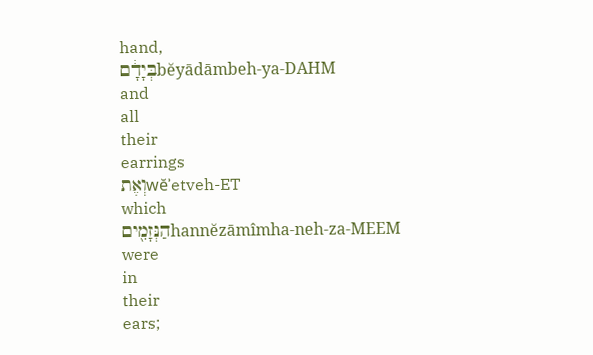hand,
בְּיָדָ֔םbĕyādāmbeh-ya-DAHM
and
all
their
earrings
וְאֶתwĕʾetveh-ET
which
הַנְּזָמִ֖יםhannĕzāmîmha-neh-za-MEEM
were
in
their
ears;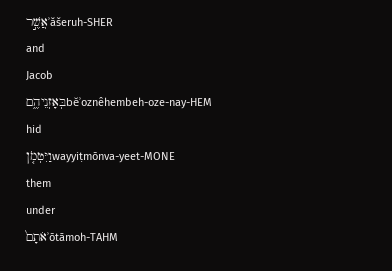אֲשֶׁ֣רʾăšeruh-SHER
and
Jacob
בְּאָזְנֵיהֶ֑םbĕʾoznêhembeh-oze-nay-HEM
hid
וַיִּטְמֹ֤ןwayyiṭmōnva-yeet-MONE
them
under
אֹתָם֙ʾōtāmoh-TAHM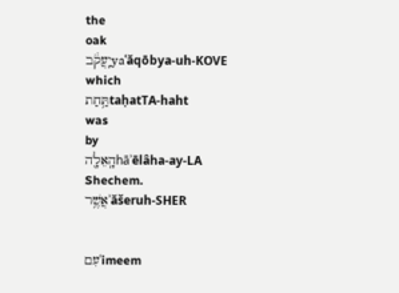the
oak
יַֽעֲקֹ֔בyaʿăqōbya-uh-KOVE
which
תַּ֥חַתtaḥatTA-haht
was
by
הָֽאֵלָ֖הhāʾēlâha-ay-LA
Shechem.
אֲשֶׁ֥רʾăšeruh-SHER


עִםʿimeem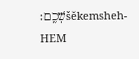שְׁכֶֽם׃šĕkemsheh-HEM